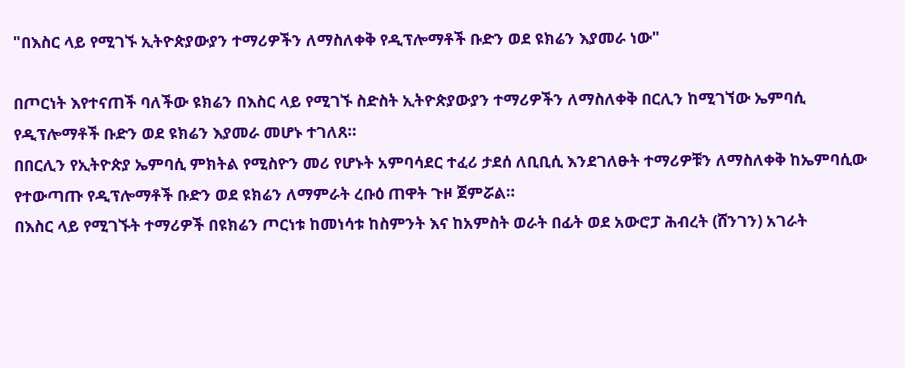"በእስር ላይ የሚገኙ ኢትዮጵያውያን ተማሪዎችን ለማስለቀቅ የዲፕሎማቶች ቡድን ወደ ዩክሬን እያመራ ነው"

በጦርነት እየተናጠች ባለችው ዩክሬን በእስር ላይ የሚገኙ ስድስት ኢትዮጵያውያን ተማሪዎችን ለማስለቀቅ በርሊን ከሚገኘው ኤምባሲ የዲፕሎማቶች ቡድን ወደ ዩክሬን እያመራ መሆኑ ተገለጸ።
በበርሊን የኢትዮጵያ ኤምባሲ ምክትል የሚስዮን መሪ የሆኑት አምባሳደር ተፈሪ ታደሰ ለቢቢሲ እንደገለፁት ተማሪዎቹን ለማስለቀቅ ከኤምባሲው የተውጣጡ የዲፕሎማቶች ቡድን ወደ ዩክሬን ለማምራት ረቡዕ ጠዋት ጉዞ ጀምሯል።
በእስር ላይ የሚገኙት ተማሪዎች በዩክሬን ጦርነቱ ከመነሳቱ ከስምንት እና ከአምስት ወራት በፊት ወደ አውሮፓ ሕብረት (ሸንገን) አገራት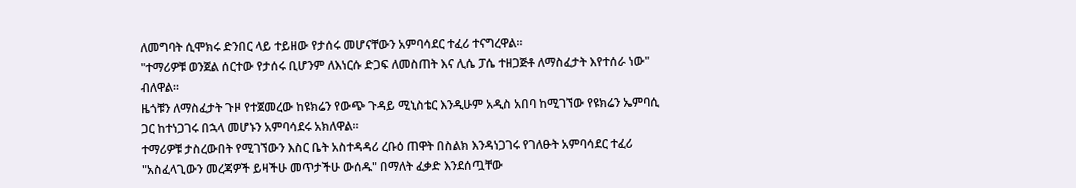ለመግባት ሲሞክሩ ድንበር ላይ ተይዘው የታሰሩ መሆናቸውን አምባሳደር ተፈሪ ተናግረዋል።
"ተማሪዎቹ ወንጀል ሰርተው የታሰሩ ቢሆንም ለእነርሱ ድጋፍ ለመስጠት እና ሊሴ ፓሴ ተዘጋጅቶ ለማስፈታት እየተሰራ ነው" ብለዋል።
ዜጎቹን ለማስፈታት ጉዞ የተጀመረው ከዩክሬን የውጭ ጉዳይ ሚኒስቴር እንዲሁም አዲስ አበባ ከሚገኘው የዩክሬን ኤምባሲ ጋር ከተነጋገሩ በኋላ መሆኑን አምባሳደሩ አክለዋል።
ተማሪዎቹ ታስረውበት የሚገኘውን እስር ቤት አስተዳዳሪ ረቡዕ ጠዋት በስልክ እንዳነጋገሩ የገለፁት አምባሳደር ተፈሪ "አስፈላጊውን መረጃዎች ይዛችሁ መጥታችሁ ውሰዱ" በማለት ፈቃድ እንደሰጧቸው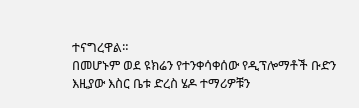ተናግረዋል።
በመሆኑም ወደ ዩክሬን የተንቀሳቀሰው የዲፕሎማቶች ቡድን እዚያው እስር ቤቱ ድረስ ሄዶ ተማሪዎቹን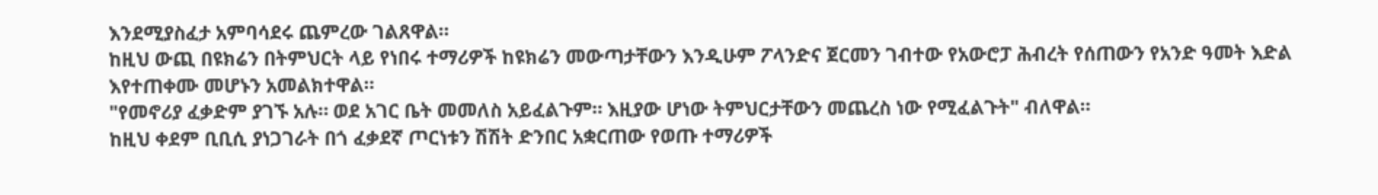እንደሚያስፈታ አምባሳደሩ ጨምረው ገልጸዋል።
ከዚህ ውጪ በዩክሬን በትምህርት ላይ የነበሩ ተማሪዎች ከዩክሬን መውጣታቸውን እንዲሁም ፖላንድና ጀርመን ገብተው የአውሮፓ ሕብረት የሰጠውን የአንድ ዓመት እድል እየተጠቀሙ መሆኑን አመልክተዋል።
"የመኖሪያ ፈቃድም ያገኙ አሉ። ወደ አገር ቤት መመለስ አይፈልጉም። እዚያው ሆነው ትምህርታቸውን መጨረስ ነው የሚፈልጉት" ብለዋል።
ከዚህ ቀደም ቢቢሲ ያነጋገራት በጎ ፈቃደኛ ጦርነቱን ሽሽት ድንበር አቋርጠው የወጡ ተማሪዎች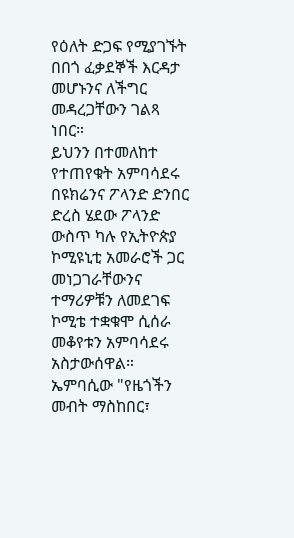የዕለት ድጋፍ የሚያገኙት በበጎ ፈቃደኞች እርዳታ መሆኑንና ለችግር መዳረጋቸውን ገልጻ ነበር።
ይህንን በተመለከተ የተጠየቁት አምባሳደሩ በዩክሬንና ፖላንድ ድንበር ድረስ ሄደው ፖላንድ ውስጥ ካሉ የኢትዮጵያ ኮሚዩኒቲ አመራሮች ጋር መነጋገራቸውንና ተማሪዎቹን ለመደገፍ ኮሚቴ ተቋቁሞ ሲሰራ መቆየቱን አምባሳደሩ አስታውሰዋል።
ኤምባሲው "የዜጎችን መብት ማስከበር፣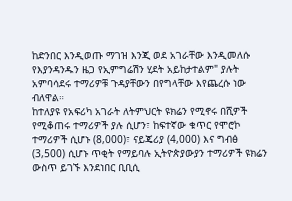ከድንበር እንዲወጡ ማገዝ እንጂ ወደ አገራቸው እንዲመለሱ የእያንዳንዱን ዜጋ የኢምግሬሽን ሂደት አይከታተልም" ያሉት አምባሳደሩ ተማሪዎቹ ጉዳያቸውን በየግላቸው እየጨረሱ ነው ብለዋል።
ከተለያዩ የአፍሪካ አገራት ለትምህርት ዩክሬን የሚኖሩ በሺዎች የሚቆጠሩ ተማሪዎች ያሉ ሲሆን፣ ከፍተኛው ቁጥር የሞሮኮ ተማሪዎች ሲሆኑ (8,000)፣ ናይጄሪያ (4,000) እና ግብፅ (3,500) ሲሆኑ ጥቂት የማይባሉ ኢትዮጵያውያን ተማሪዎች ዩክሬን ውስጥ ይገኙ እንደነበር ቢቢሲ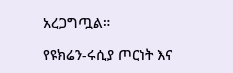አረጋግጧል።

የዩክሬን-ሩሲያ ጦርነት እና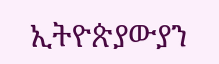ኢትዮጵያውያን